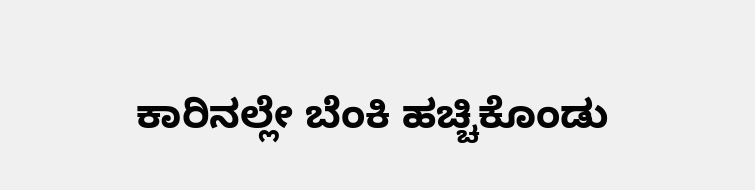ಕಾರಿನಲ್ಲೇ ಬೆಂಕಿ ಹಚ್ಚಿಕೊಂಡು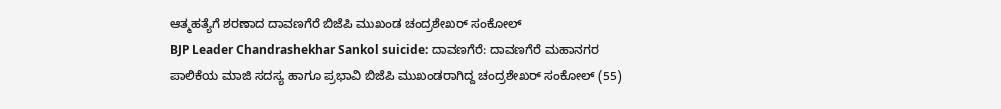ಆತ್ಮಹತ್ಯೆಗೆ ಶರಣಾದ ದಾವಣಗೆರೆ ಬಿಜೆಪಿ ಮುಖಂಡ ಚಂದ್ರಶೇಖರ್ ಸಂಕೋಲ್
BJP Leader Chandrashekhar Sankol suicide: ದಾವಣಗೆರೆ: ದಾವಣಗೆರೆ ಮಹಾನಗರ ಪಾಲಿಕೆಯ ಮಾಜಿ ಸದಸ್ಯ ಹಾಗೂ ಪ್ರಭಾವಿ ಬಿಜೆಪಿ ಮುಖಂಡರಾಗಿದ್ದ ಚಂದ್ರಶೇಖರ್ ಸಂಕೋಲ್ (55)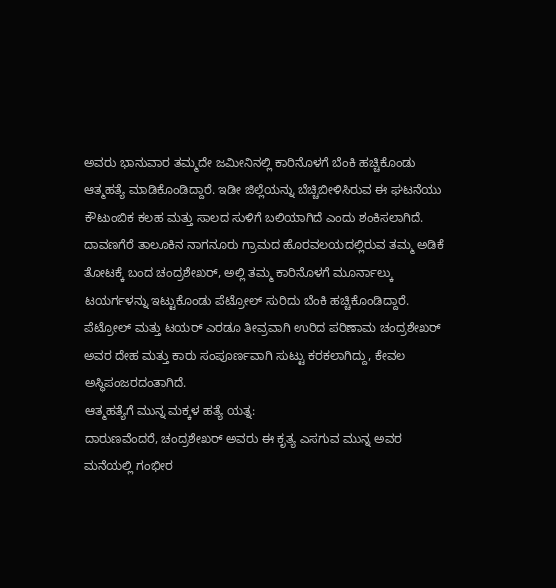ಅವರು ಭಾನುವಾರ ತಮ್ಮದೇ ಜಮೀನಿನಲ್ಲಿ ಕಾರಿನೊಳಗೆ ಬೆಂಕಿ ಹಚ್ಚಿಕೊಂಡು ಆತ್ಮಹತ್ಯೆ ಮಾಡಿಕೊಂಡಿದ್ದಾರೆ. ಇಡೀ ಜಿಲ್ಲೆಯನ್ನು ಬೆಚ್ಚಿಬೀಳಿಸಿರುವ ಈ ಘಟನೆಯು ಕೌಟುಂಬಿಕ ಕಲಹ ಮತ್ತು ಸಾಲದ ಸುಳಿಗೆ ಬಲಿಯಾಗಿದೆ ಎಂದು ಶಂಕಿಸಲಾಗಿದೆ.
ದಾವಣಗೆರೆ ತಾಲೂಕಿನ ನಾಗನೂರು ಗ್ರಾಮದ ಹೊರವಲಯದಲ್ಲಿರುವ ತಮ್ಮ ಅಡಿಕೆ ತೋಟಕ್ಕೆ ಬಂದ ಚಂದ್ರಶೇಖರ್, ಅಲ್ಲಿ ತಮ್ಮ ಕಾರಿನೊಳಗೆ ಮೂರ್ನಾಲ್ಕು ಟಯರ್ಗಳನ್ನು ಇಟ್ಟುಕೊಂಡು ಪೆಟ್ರೋಲ್ ಸುರಿದು ಬೆಂಕಿ ಹಚ್ಚಿಕೊಂಡಿದ್ದಾರೆ. ಪೆಟ್ರೋಲ್ ಮತ್ತು ಟಯರ್ ಎರಡೂ ತೀವ್ರವಾಗಿ ಉರಿದ ಪರಿಣಾಮ ಚಂದ್ರಶೇಖರ್ ಅವರ ದೇಹ ಮತ್ತು ಕಾರು ಸಂಪೂರ್ಣವಾಗಿ ಸುಟ್ಟು ಕರಕಲಾಗಿದ್ದು, ಕೇವಲ ಅಸ್ಥಿಪಂಜರದಂತಾಗಿದೆ.
ಆತ್ಮಹತ್ಯೆಗೆ ಮುನ್ನ ಮಕ್ಕಳ ಹತ್ಯೆ ಯತ್ನ:
ದಾರುಣವೆಂದರೆ, ಚಂದ್ರಶೇಖರ್ ಅವರು ಈ ಕೃತ್ಯ ಎಸಗುವ ಮುನ್ನ ಅವರ ಮನೆಯಲ್ಲಿ ಗಂಭೀರ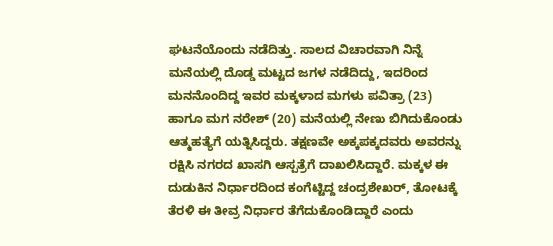ಘಟನೆಯೊಂದು ನಡೆದಿತ್ತು. ಸಾಲದ ವಿಚಾರವಾಗಿ ನಿನ್ನೆ ಮನೆಯಲ್ಲಿ ದೊಡ್ಡ ಮಟ್ಟದ ಜಗಳ ನಡೆದಿದ್ದು, ಇದರಿಂದ ಮನನೊಂದಿದ್ದ ಇವರ ಮಕ್ಕಳಾದ ಮಗಳು ಪವಿತ್ರಾ (23) ಹಾಗೂ ಮಗ ನರೇಶ್ (20) ಮನೆಯಲ್ಲಿ ನೇಣು ಬಿಗಿದುಕೊಂಡು ಆತ್ಮಹತ್ಯೆಗೆ ಯತ್ನಿಸಿದ್ದರು. ತಕ್ಷಣವೇ ಅಕ್ಕಪಕ್ಕದವರು ಅವರನ್ನು ರಕ್ಷಿಸಿ ನಗರದ ಖಾಸಗಿ ಆಸ್ಪತ್ರೆಗೆ ದಾಖಲಿಸಿದ್ದಾರೆ. ಮಕ್ಕಳ ಈ ದುಡುಕಿನ ನಿರ್ಧಾರದಿಂದ ಕಂಗೆಟ್ಟಿದ್ದ ಚಂದ್ರಶೇಖರ್, ತೋಟಕ್ಕೆ ತೆರಳಿ ಈ ತೀವ್ರ ನಿರ್ಧಾರ ತೆಗೆದುಕೊಂಡಿದ್ದಾರೆ ಎಂದು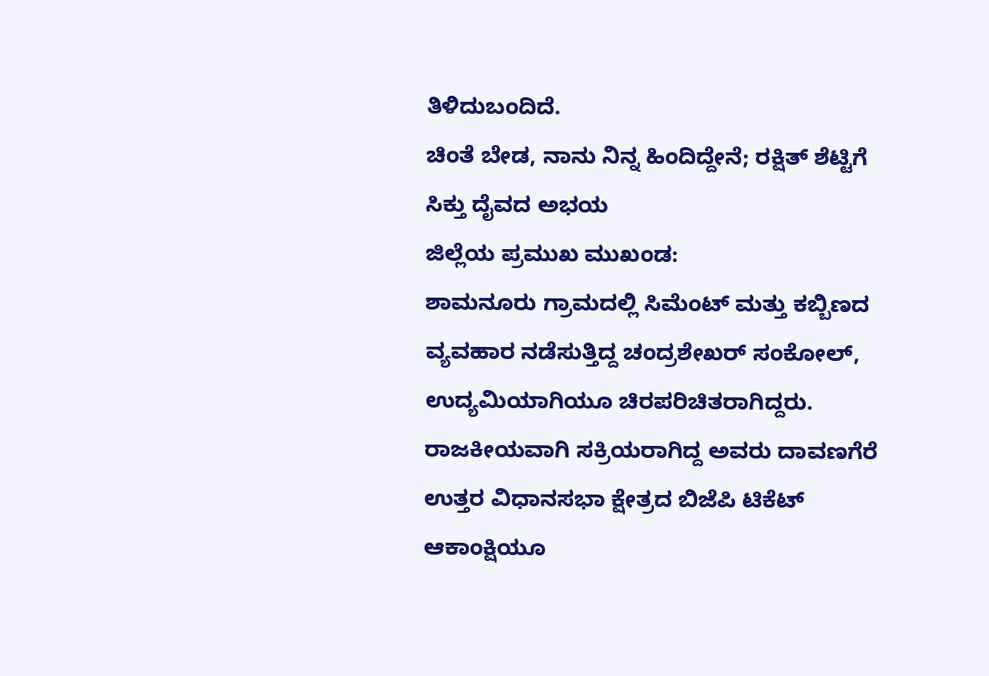ತಿಳಿದುಬಂದಿದೆ.
ಚಿಂತೆ ಬೇಡ, ನಾನು ನಿನ್ನ ಹಿಂದಿದ್ದೇನೆ; ರಕ್ಷಿತ್ ಶೆಟ್ಟಿಗೆ ಸಿಕ್ತು ದೈವದ ಅಭಯ
ಜಿಲ್ಲೆಯ ಪ್ರಮುಖ ಮುಖಂಡ:
ಶಾಮನೂರು ಗ್ರಾಮದಲ್ಲಿ ಸಿಮೆಂಟ್ ಮತ್ತು ಕಬ್ಬಿಣದ ವ್ಯವಹಾರ ನಡೆಸುತ್ತಿದ್ದ ಚಂದ್ರಶೇಖರ್ ಸಂಕೋಲ್, ಉದ್ಯಮಿಯಾಗಿಯೂ ಚಿರಪರಿಚಿತರಾಗಿದ್ದರು. ರಾಜಕೀಯವಾಗಿ ಸಕ್ರಿಯರಾಗಿದ್ದ ಅವರು ದಾವಣಗೆರೆ ಉತ್ತರ ವಿಧಾನಸಭಾ ಕ್ಷೇತ್ರದ ಬಿಜೆಪಿ ಟಿಕೆಟ್ ಆಕಾಂಕ್ಷಿಯೂ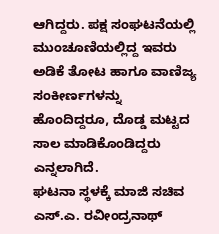ಆಗಿದ್ದರು. ಪಕ್ಷ ಸಂಘಟನೆಯಲ್ಲಿ ಮುಂಚೂಣಿಯಲ್ಲಿದ್ದ ಇವರು ಅಡಿಕೆ ತೋಟ ಹಾಗೂ ವಾಣಿಜ್ಯ ಸಂಕೀರ್ಣಗಳನ್ನು ಹೊಂದಿದ್ದರೂ, ದೊಡ್ಡ ಮಟ್ಟದ ಸಾಲ ಮಾಡಿಕೊಂಡಿದ್ದರು ಎನ್ನಲಾಗಿದೆ.
ಘಟನಾ ಸ್ಥಳಕ್ಕೆ ಮಾಜಿ ಸಚಿವ ಎಸ್.ಎ. ರವೀಂದ್ರನಾಥ್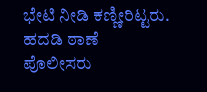ಭೇಟಿ ನೀಡಿ ಕಣ್ಣೀರಿಟ್ಟರು. ಹದಡಿ ಠಾಣೆ ಪೊಲೀಸರು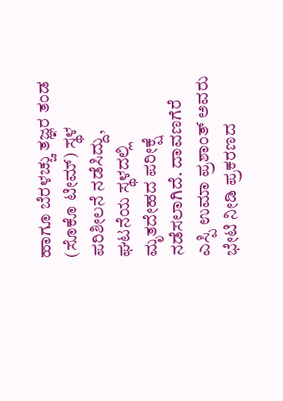ಹಾಗೂ ಬೆರಳಚ್ಚು ತಜ್ಞರ ತಂಡ (ಸೊಕೊ ಟೀಮ್) ಸ್ಥಳ ಪರಿಶೀಲನೆ ನಡೆಸಿದ್ದು, ಘಟನೆಯ ಸ್ಥಳದಲ್ಲಿ ಮೃತದೇಹದ ಪರೀಕ್ಷೆ ನಡೆಸಲಾಗಿದೆ. ದಾವಣಗೆರೆ ಎಸ್ಪಿ ಉಮಾ ಪ್ರಶಾಂತ್ ಅವರು ಭೇಟಿ ನೀಡಿ ಪ್ರಕರಣದ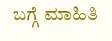ಬಗ್ಗೆ ಮಾಹಿತಿ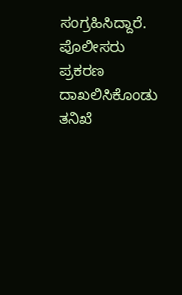ಸಂಗ್ರಹಿಸಿದ್ದಾರೆ. ಪೊಲೀಸರು ಪ್ರಕರಣ ದಾಖಲಿಸಿಕೊಂಡು ತನಿಖೆ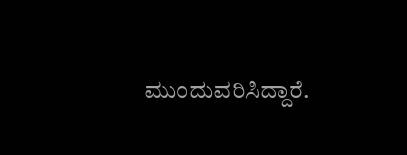ಮುಂದುವರಿಸಿದ್ದಾರೆ.